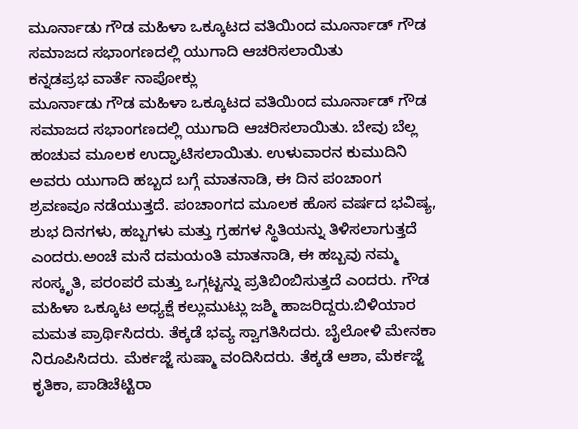ಮೂರ್ನಾಡು ಗೌಡ ಮಹಿಳಾ ಒಕ್ಕೂಟದ ವತಿಯಿಂದ ಮೂರ್ನಾಡ್ ಗೌಡ ಸಮಾಜದ ಸಭಾಂಗಣದಲ್ಲಿ ಯುಗಾದಿ ಆಚರಿಸಲಾಯಿತು
ಕನ್ನಡಪ್ರಭ ವಾರ್ತೆ ನಾಪೋಕ್ಲು
ಮೂರ್ನಾಡು ಗೌಡ ಮಹಿಳಾ ಒಕ್ಕೂಟದ ವತಿಯಿಂದ ಮೂರ್ನಾಡ್ ಗೌಡ ಸಮಾಜದ ಸಭಾಂಗಣದಲ್ಲಿ ಯುಗಾದಿ ಆಚರಿಸಲಾಯಿತು. ಬೇವು ಬೆಲ್ಲ ಹಂಚುವ ಮೂಲಕ ಉದ್ಘಾಟಿಸಲಾಯಿತು. ಉಳುವಾರನ ಕುಮುದಿನಿ ಅವರು ಯುಗಾದಿ ಹಬ್ಬದ ಬಗ್ಗೆ ಮಾತನಾಡಿ, ಈ ದಿನ ಪಂಚಾಂಗ ಶ್ರವಣವೂ ನಡೆಯುತ್ತದೆ. ಪಂಚಾಂಗದ ಮೂಲಕ ಹೊಸ ವರ್ಷದ ಭವಿಷ್ಯ, ಶುಭ ದಿನಗಳು, ಹಬ್ಬಗಳು ಮತ್ತು ಗ್ರಹಗಳ ಸ್ಥಿತಿಯನ್ನು ತಿಳಿಸಲಾಗುತ್ತದೆ ಎಂದರು.ಅಂಚೆ ಮನೆ ದಮಯಂತಿ ಮಾತನಾಡಿ, ಈ ಹಬ್ಬವು ನಮ್ಮ ಸಂಸ್ಕೃತಿ, ಪರಂಪರೆ ಮತ್ತು ಒಗ್ಗಟ್ಟನ್ನು ಪ್ರತಿಬಿಂಬಿಸುತ್ತದೆ ಎಂದರು. ಗೌಡ ಮಹಿಳಾ ಒಕ್ಕೂಟ ಅಧ್ಯಕ್ಷೆ ಕಲ್ಲುಮುಟ್ಲು ಜಶ್ಮಿ ಹಾಜರಿದ್ದರು.ಬಿಳಿಯಾರ ಮಮತ ಪ್ರಾರ್ಥಿಸಿದರು. ತೆಕ್ಕಡೆ ಭವ್ಯ ಸ್ವಾಗತಿಸಿದರು. ಬೈಲೋಳಿ ಮೇನಕಾ ನಿರೂಪಿಸಿದರು. ಮೆರ್ಕಜ್ಜೆ ಸುಷ್ಮಾ ವಂದಿಸಿದರು. ತೆಕ್ಕಡೆ ಆಶಾ, ಮೆರ್ಕಜ್ಜೆ ಕೃತಿಕಾ, ಪಾಡಿಚೆಟ್ಟಿರಾ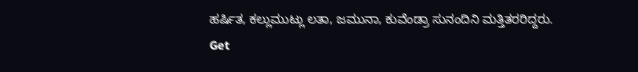ಹರ್ಷಿತ, ಕಲ್ಲುಮುಟ್ಲು ಲತಾ, ಜಮುನಾ, ಕುವೆಂಡ್ರಾ ಸುನಂದಿನಿ ಮತ್ತಿತರರಿದ್ದರು.
Get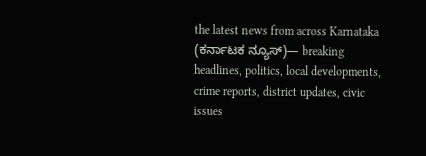the latest news from across Karnataka (ಕರ್ನಾಟಕ ನ್ಯೂಸ್)— breaking headlines, politics, local developments, crime reports, district updates, civic issues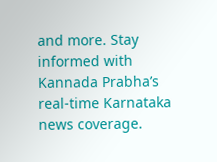and more. Stay informed with Kannada Prabha’s real‑time Karnataka news coverage.